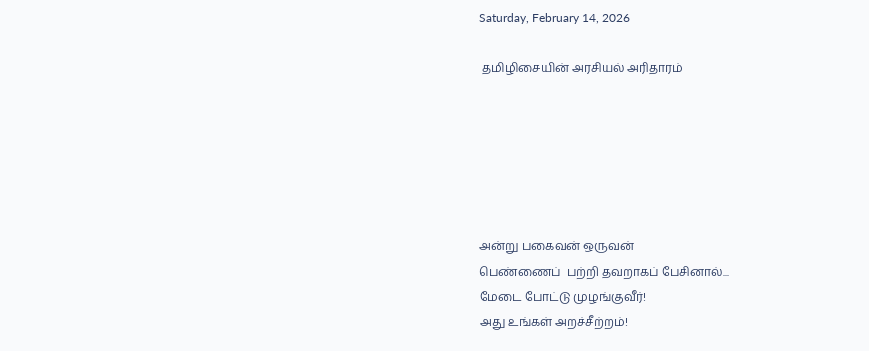Saturday, February 14, 2026

 தமிழிசையின் அரசியல் அரிதாரம்






அன்று பகைவன் ஒருவன்
பெண்ணைப்  பற்றி தவறாகப் பேசினால்...
மேடை போட்டு முழங்குவீர்!
அது உங்கள் அறச்சீற்றம்!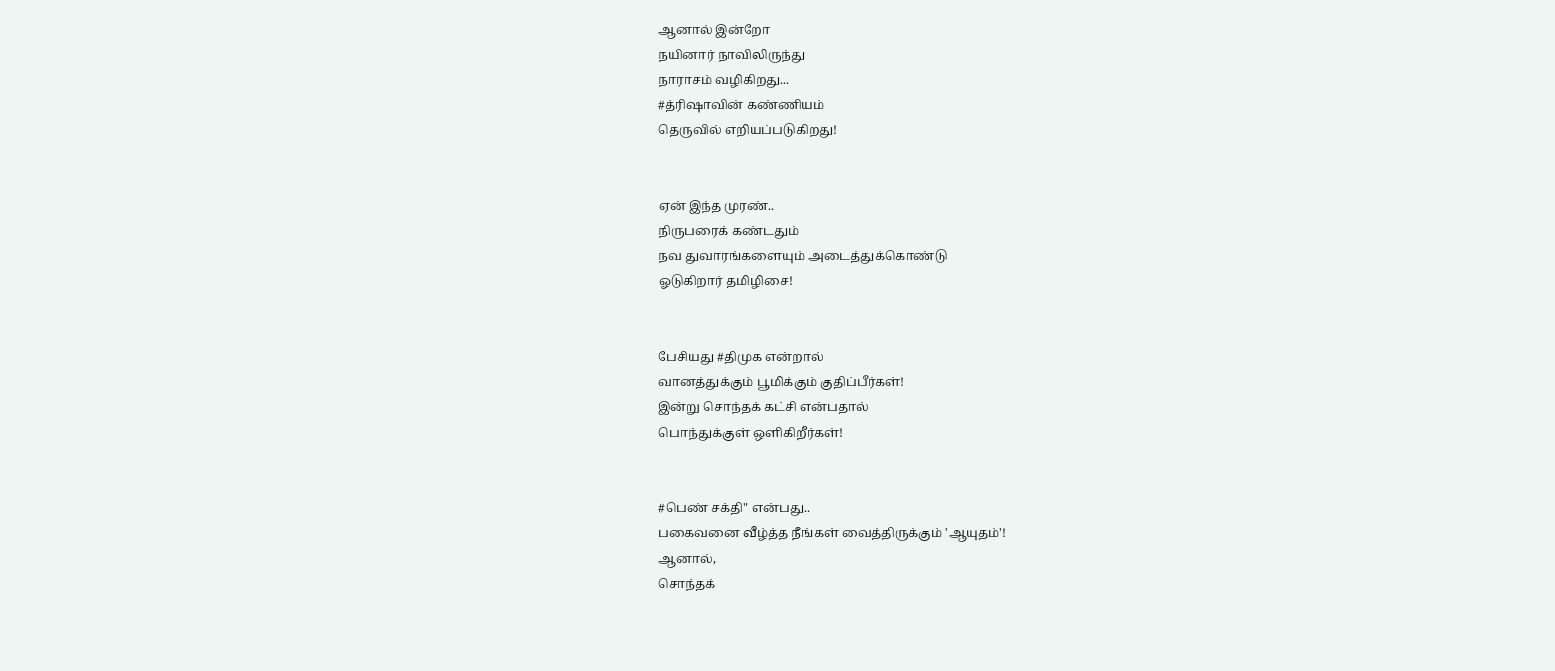ஆனால் இன்றோ
நயினார் நாவிலிருந்து
நாராசம் வழிகிறது...
#த்ரிஷாவின் கண்ணியம்
தெருவில் எறியப்படுகிறது!


ஏன் இந்த முரண்..
நிருபரைக் கண்டதும்
நவ துவாரங்களையும் அடைத்துக்கொண்டு
ஓடுகிறார் தமிழிசை!


பேசியது #திமுக என்றால்
வானத்துக்கும் பூமிக்கும் குதிப்பீர்கள்!
இன்று சொந்தக் கட்சி என்பதால்
பொந்துக்குள் ஒளிகிறீர்கள்!


#பெண் சக்தி" என்பது..
பகைவனை வீழ்த்த நீங்கள் வைத்திருக்கும் 'ஆயுதம்'!
ஆனால்,
சொந்தக்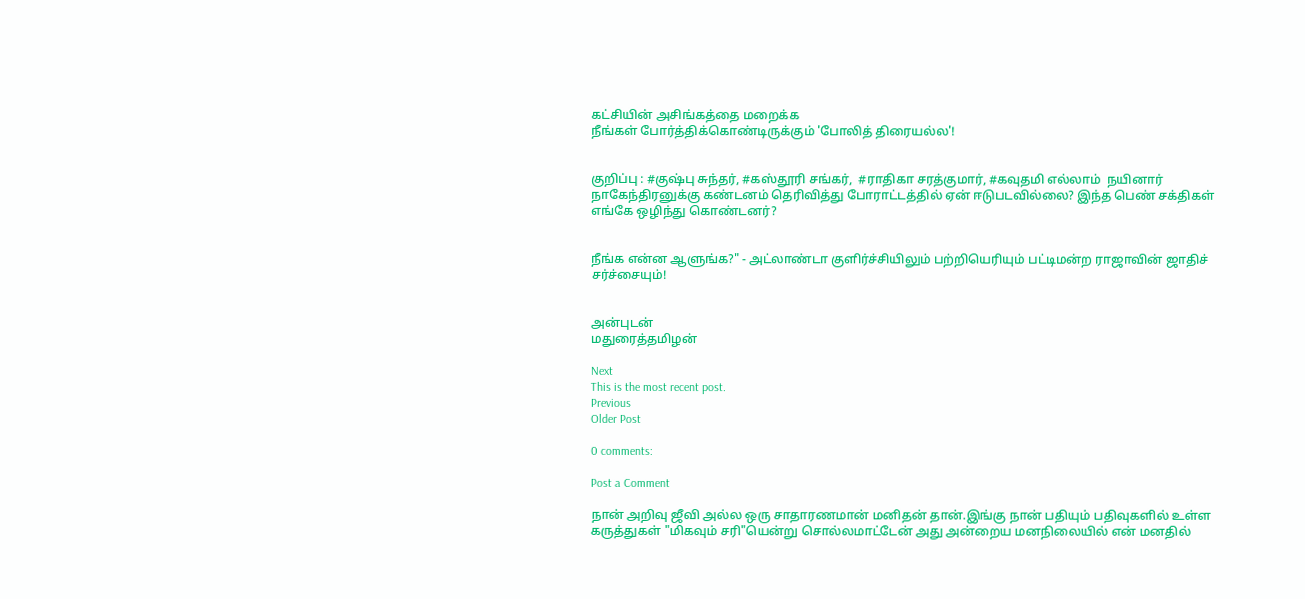கட்சியின் அசிங்கத்தை மறைக்க
நீங்கள் போர்த்திக்கொண்டிருக்கும் 'போலித் திரையல்ல'!


குறிப்பு : #குஷ்பு சுந்தர், #கஸ்தூரி சங்கர்,  #ராதிகா சரத்குமார், #கவுதமி எல்லாம்  நயினார் நாகேந்திரனுக்கு கண்டனம் தெரிவித்து போராட்டத்தில் ஏன் ஈடுபடவில்லை? இந்த பெண் சக்திகள் எங்கே ஒழிந்து கொண்டனர்?


நீங்க என்ன ஆளுங்க?" - அட்லாண்டா குளிர்ச்சியிலும் பற்றியெரியும் பட்டிமன்ற ராஜாவின் ஜாதிச் சர்ச்சையும்!


அன்புடன்
மதுரைத்தமிழன்

Next
This is the most recent post.
Previous
Older Post

0 comments:

Post a Comment

நான் அறிவு ஜீவி அல்ல ஒரு சாதாரணமான் மனிதன் தான்.இங்கு நான் பதியும் பதிவுகளில் உள்ள கருத்துகள் "மிகவும் சரி"யென்று சொல்லமாட்டேன் அது அன்றைய மனநிலையில் என் மனதில்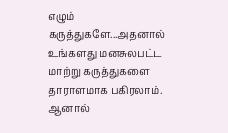எழும் கருத்துகளே...அதனால் உங்களது மனசுலபட்ட மாற்று கருத்துகளை தாராளமாக பகிரலாம். ஆனால்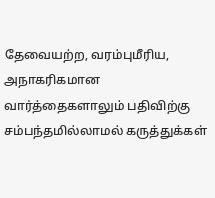தேவையற்ற, வரம்புமீரிய, அநாகரிகமான வார்த்தைகளாலும் பதிவிற்கு சம்பந்தமில்லாமல் கருத்துக்கள்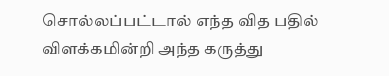சொல்லப்பட்டால் எந்த வித பதில் விளக்கமின்றி அந்த கருத்து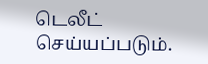டெலீட் செய்யப்படும்.